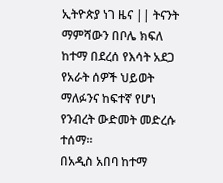ኢትዮጵያ ነገ ዜና || ትናንት ማምሻውን በቦሌ ክፍለ ከተማ በደረሰ የእሳት አደጋ የአራት ሰዎች ህይወት ማለፉንና ከፍተኛ የሆነ የንብረት ውድመት መድረሱ ተሰማ።
በአዲስ አበባ ከተማ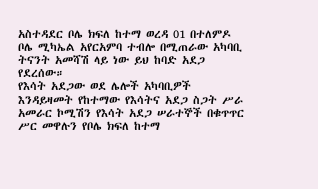አስተዳደር ቦሌ ክፍለ ከተማ ወረዳ 01 በተለምዶ ቦሌ ሚካኤል አየርአምባ ተብሎ በሚጠራው አካባቢ ትናንት አመሻሽ ላይ ነው ይህ ከባድ አደጋ የደረሰው።
የእሳት አደጋው ወደ ሌሎች አካባቢዎች እንዳይዛመት የከተማው የእሳትና አደጋ ስጋት ሥራ አመራር ኮሚሽን የእሳት አደጋ ሠራተኞች በቁጥጥር ሥር መዋሉን የቦሌ ክፍለ ከተማ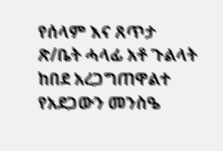የሰላም እና ጸጥታ ጽ/ቤት ሓላፊ አቶ ጉልላት ከበደ አረጋግጠዋልተ
የአደጋውን መንስዔ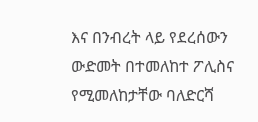እና በንብረት ላይ የደረሰውን ውድመት በተመለከተ ፖሊስና የሚመለከታቸው ባለድርሻ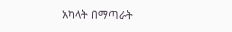አካላት በማጣራት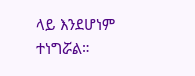ላይ እንደሆነም ተነግሯል።